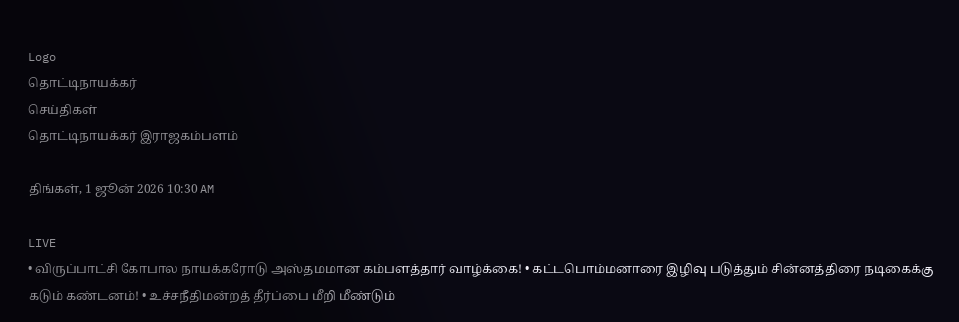Logo
தொட்டிநாயக்கர்
செய்திகள்
தொட்டிநாயக்கர் இராஜகம்பளம்

திங்கள், 1 ஜூன் 2026 10:30 AM

LIVE
• விருப்பாட்சி கோபால நாயக்கரோடு அஸ்தமமான கம்பளத்தார் வாழ்க்கை! • கட்டபொம்மனாரை இழிவு படுத்தும் சின்னத்திரை நடிகைக்கு கடும் கண்டனம்! • உச்சநீதிமன்றத் தீர்ப்பை மீறி மீண்டும்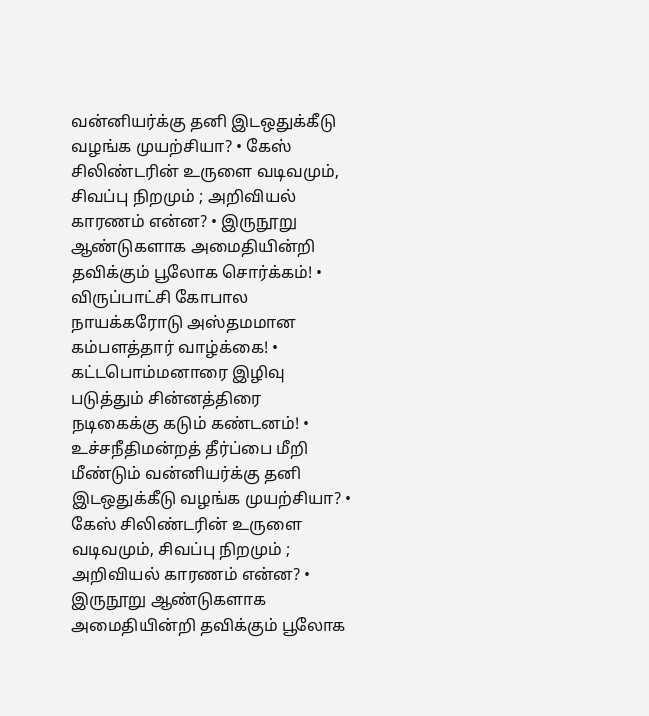வன்னியர்க்கு தனி இடஒதுக்கீடு வழங்க முயற்சியா? • கேஸ் சிலிண்டரின் உருளை வடிவமும், சிவப்பு நிறமும் ; அறிவியல் காரணம் என்ன? • இருநூறு ஆண்டுகளாக அமைதியின்றி தவிக்கும் பூலோக சொர்க்கம்! • விருப்பாட்சி கோபால நாயக்கரோடு அஸ்தமமான கம்பளத்தார் வாழ்க்கை! • கட்டபொம்மனாரை இழிவு படுத்தும் சின்னத்திரை நடிகைக்கு கடும் கண்டனம்! • உச்சநீதிமன்றத் தீர்ப்பை மீறி மீண்டும் வன்னியர்க்கு தனி இடஒதுக்கீடு வழங்க முயற்சியா? • கேஸ் சிலிண்டரின் உருளை வடிவமும், சிவப்பு நிறமும் ; அறிவியல் காரணம் என்ன? • இருநூறு ஆண்டுகளாக அமைதியின்றி தவிக்கும் பூலோக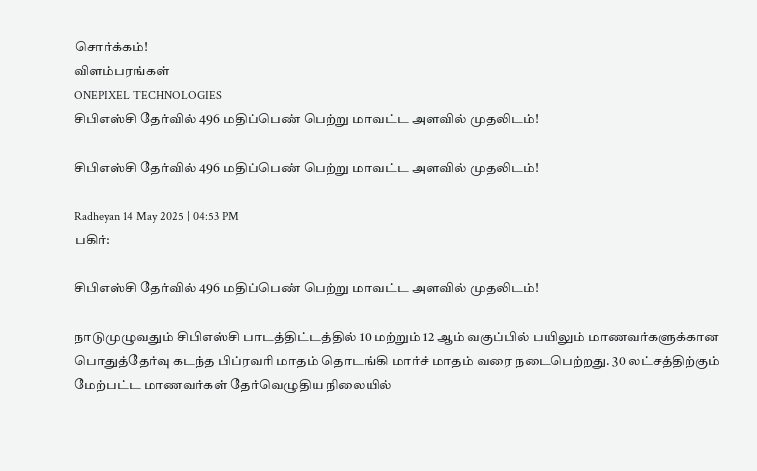சொர்க்கம்!
விளம்பரங்கள்
ONEPIXEL TECHNOLOGIES
சிபிஎஸ்சி தேர்வில் 496 மதிப்பெண் பெற்று மாவட்ட அளவில் முதலிடம்!

சிபிஎஸ்சி தேர்வில் 496 மதிப்பெண் பெற்று மாவட்ட அளவில் முதலிடம்!

Radheyan 14 May 2025 | 04:53 PM
பகிர்:

சிபிஎஸ்சி தேர்வில் 496 மதிப்பெண் பெற்று மாவட்ட அளவில் முதலிடம்!

நாடுமுழுவதும் சிபிஎஸ்சி பாடத்திட்டத்தில் 10 மற்றும் 12 ஆம் வகுப்பில் பயிலும் மாணவர்களுக்கான பொதுத்தேர்வு கடந்த பிப்ரவரி மாதம் தொடங்கி மார்ச் மாதம் வரை நடைபெற்றது. 30 லட்சத்திற்கும் மேற்பட்ட மாணவர்கள் தேர்வெழுதிய நிலையில்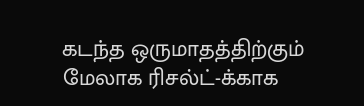கடந்த ஒருமாதத்திற்கும் மேலாக ரிசல்ட்-க்காக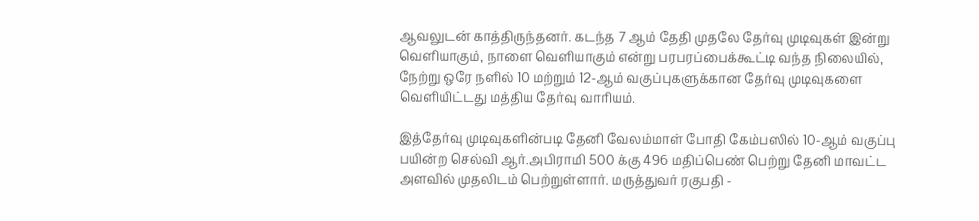ஆவலுடன் காத்திருந்தனர். கடந்த 7 ஆம் தேதி முதலே தேர்வு முடிவுகள் இன்று வெளியாகும், நாளை வெளியாகும் என்று பரபரப்பைக்கூட்டி வந்த நிலையில், நேற்று ஒரே நளில் 10 மற்றும் 12-ஆம் வகுப்புகளுக்கான தேர்வு முடிவுகளை வெளியிட்டது மத்திய தேர்வு வாரியம்.

இத்தேர்வு முடிவுகளின்படி தேனி வேலம்மாள் போதி கேம்பஸில் 10-ஆம் வகுப்பு பயின்ற செல்வி ஆர்.அபிராமி 500 க்கு 496 மதிப்பெண் பெற்று தேனி மாவட்ட அளவில் முதலிடம் பெற்றுள்ளார். மருத்துவர் ரகுபதி -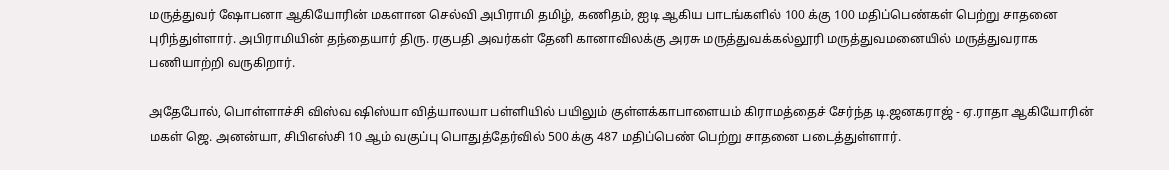மருத்துவர் ஷோபனா ஆகியோரின் மகளான செல்வி அபிராமி தமிழ், கணிதம், ஐடி ஆகிய பாடங்களில் 100 க்கு 100 மதிப்பெண்கள் பெற்று சாதனை புரிந்துள்ளார். அபிராமியின் தந்தையார் திரு. ரகுபதி அவர்கள் தேனி கானாவிலக்கு அரசு மருத்துவக்கல்லூரி மருத்துவமனையில் மருத்துவராக பணியாற்றி வருகிறார்.

அதேபோல், பொள்ளாச்சி விஸ்வ ஷிஸ்யா வித்யாலயா பள்ளியில் பயிலும் குள்ளக்காபாளையம் கிராமத்தைச் சேர்ந்த டி.ஜனகராஜ் - ஏ.ராதா ஆகியோரின் மகள் ஜெ. அனன்யா, சிபிஎஸ்சி 10 ஆம் வகுப்பு பொதுத்தேர்வில் 500 க்கு 487 மதிப்பெண் பெற்று சாதனை படைத்துள்ளார்.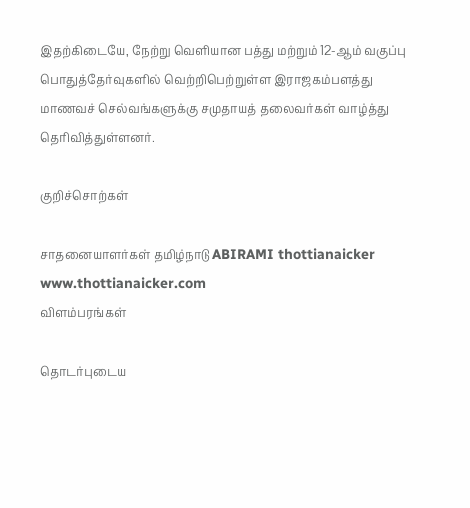இதற்கிடையே, நேற்று வெளியான பத்து மற்றும் 12-ஆம் வகுப்பு பொதுத்தேர்வுகளில் வெற்றிபெற்றுள்ள இராஜகம்பளத்து மாணவச் செல்வங்களுக்கு சமுதாயத் தலைவர்கள் வாழ்த்து தெரிவித்துள்ளனர்.

குறிச்சொற்கள்

சாதனையாளர்கள் தமிழ்நாடு ABIRAMI thottianaicker www.thottianaicker.com
விளம்பரங்கள்

தொடர்புடைய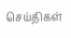செய்திகள்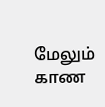மேலும் காண